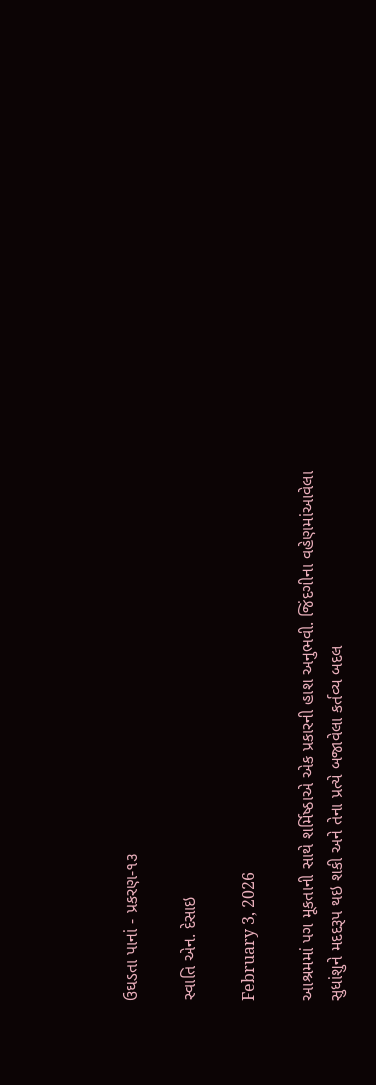ઉઘડતા પાનાં - પ્રકરણ-૧૩

સ્વાતિ એન. દેસાઇ

February 3, 2026

આશ્રમમાં પગ મૂકતાની સાથે શર્મિષ્ઠાએ એક પ્રકારની હાશ અનુભવી. જિંદગીના વહેણમાંઆવેલા સુધાંશુને મદદરૂપ થઇ શકી અને તેના પ્રત્યે બજાવેલા કર્તવ્ય બદલ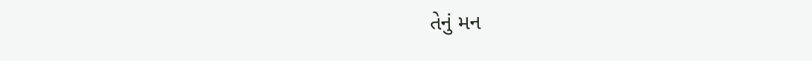તેનું મન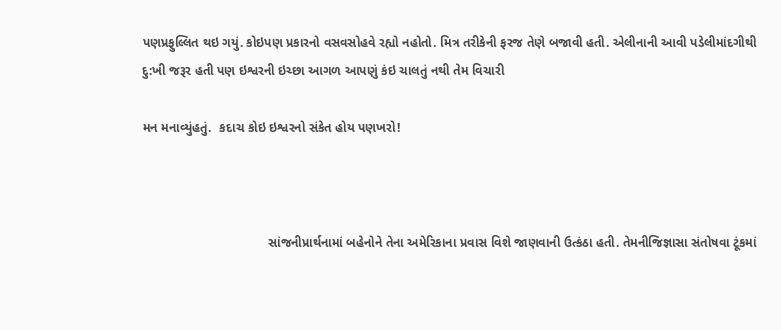પણપ્રફુલ્લિત થઇ ગયું. કોઇપણ પ્રકારનો વસવસોહવે રહ્યો નહોતો. મિત્ર તરીકેની ફરજ તેણે બજાવી હતી. એલીનાની આવી પડેલીમાંદગીથી દુ:ખી જરૂર હતી પણ ઇશ્વરની ઇચ્છા આગળ આપણું કંઇ ચાલતું નથી તેમ વિચારી

મન મનાવ્યુંહતું.  કદાચ કોઇ ઇશ્વરનો સંકેત હોય પણખરો!



                                   સાંજનીપ્રાર્થનામાં બહેનોને તેના અમેરિકાના પ્રવાસ વિશે જાણવાની ઉત્કંઠા હતી. તેમનીજિજ્ઞાસા સંતોષવા ટૂંકમાં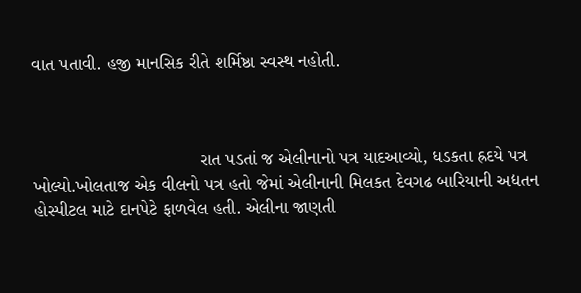વાત પતાવી. હજી માનસિક રીતે શર્મિષ્ઠા સ્વસ્થ નહોતી.



                                 રાત પડતાં જ એલીનાનો પત્ર યાદઆવ્યો, ધડકતા હ્રદયે પત્ર ખોલ્યો.ખોલતાજ એક વીલનો પત્ર હતો જેમાં એલીનાની મિલકત દેવગઢ બારિયાની અદ્યતન હોસ્પીટલ માટે દાનપેટે ફાળવેલ હતી. એલીના જાણતી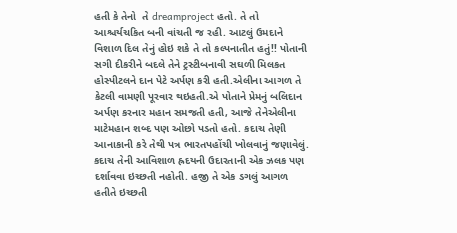હતી કે તેનો  તે dreamproject હતો. તે તો આશ્ચર્યચકિત બની વાંચતી જ રહી. આટલું ઉમદાને વિશાળ દિલ તેનું હોઇ શકે તે તો કલ્પનાતીત હતું!! પોતાની સગી દીકરીને બદલે તેને ટ્રસ્ટીબનાવી સઘળી મિલકત હોસ્પીટલને દાન પેટે અર્પણ કરી હતી.એલીના આગળ તે કેટલી વામણી પૂરવાર થઇહતી.એ પોતાને પ્રેમનું બલિદાન અર્પણ કરનાર મહાન સમજતી હતી, આજે તેનેએલીના માટેમહાન શબ્દ પણ ઓછો પડતો હતો. કદાચ તેણી આનાકાની કરે તેથી પત્ર ભારતપહોંચી ખોલવાનું જણાવેલું. કદાચ તેની આવિશાળ હ્રદયની ઉદારતાની એક ઝલક પણ દર્શાવવા ઇચ્છતી નહોતી. હજી તે એક ડગલું આગળ હતીતે ઇચ્છતી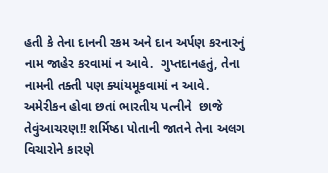હતી કે તેના દાનની રકમ અને દાન અર્પણ કરનારનું નામ જાહેર કરવામાં ન આવે.  ગુપ્તદાનહતું, તેના નામની તક્તી પણ ક્યાંયમૂકવામાં ન આવે. અમેરીકન હોવા છતાં ભારતીય પત્નીને  છાજે તેવુંઆચરણ!! શર્મિષ્ઠા પોતાની જાતને તેના અલગ વિચારોને કારણે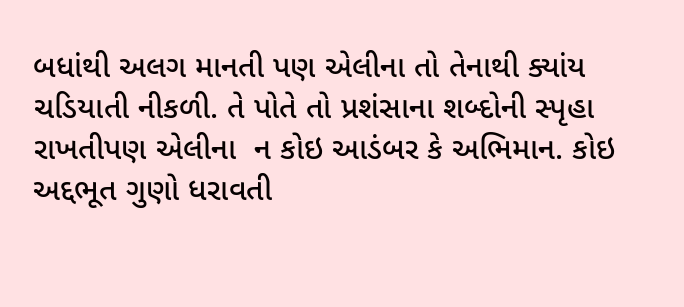બધાંથી અલગ માનતી પણ એલીના તો તેનાથી ક્યાંય ચડિયાતી નીકળી. તે પોતે તો પ્રશંસાના શબ્દોની સ્પૃહા રાખતીપણ એલીના  ન કોઇ આડંબર કે અભિમાન. કોઇ અદ્દભૂત ગુણો ધરાવતી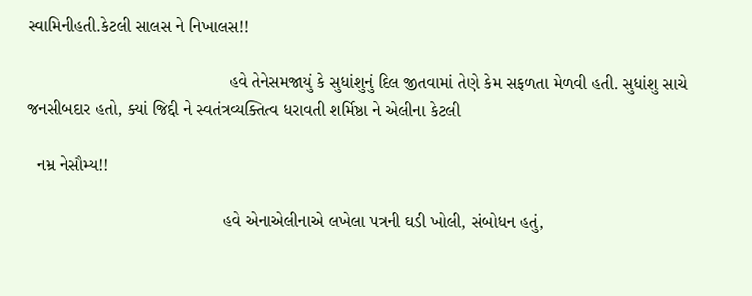સ્વામિનીહતી.કેટલી સાલસ ને નિખાલસ!!

                                          હવે તેનેસમજાયું કે સુધાંશુનું દિલ જીતવામાં તેણે કેમ સફળતા મેળવી હતી. સુધાંશુ સાચે જનસીબદાર હતો, ક્યાં જિદ્દી ને સ્વતંત્રવ્યક્તિત્વ ધરાવતી શર્મિષ્ઠા ને એલીના કેટલી

  નમ્ર નેસૌમ્ય!!

                                         હવે એનાએલીનાએ લખેલા પત્રની ઘડી ખોલી, સંબોધન હતું,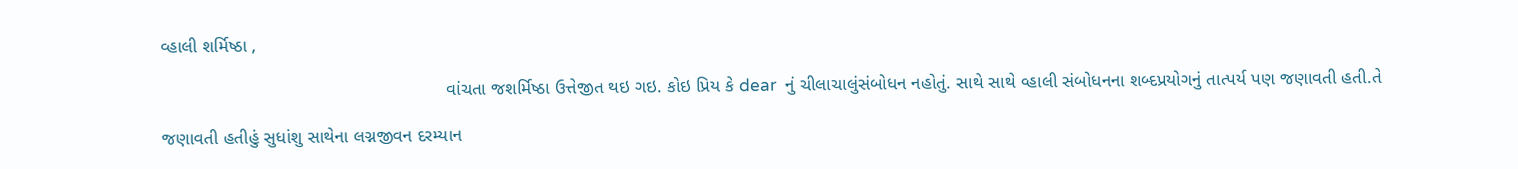વ્હાલી શર્મિષ્ઠા ,

                                                        વાંચતા જશર્મિષ્ઠા ઉત્તેજીત થઇ ગઇ. કોઇ પ્રિય કે dear  નું ચીલાચાલુંસંબોધન નહોતું. સાથે સાથે વ્હાલી સંબોધનના શબ્દપ્રયોગનું તાત્પર્ય પણ જણાવતી હતી.તે

જણાવતી હતીહું સુધાંશુ સાથેના લગ્નજીવન દરમ્યાન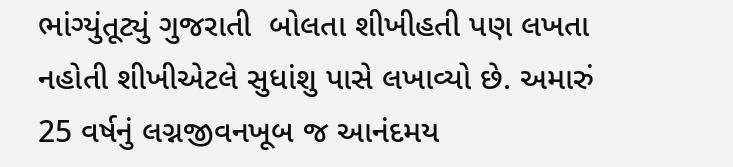ભાંગ્યુંતૂટ્યું ગુજરાતી  બોલતા શીખીહતી પણ લખતા નહોતી શીખીએટલે સુધાંશુ પાસે લખાવ્યો છે. અમારું 25 વર્ષનું લગ્નજીવનખૂબ જ આનંદમય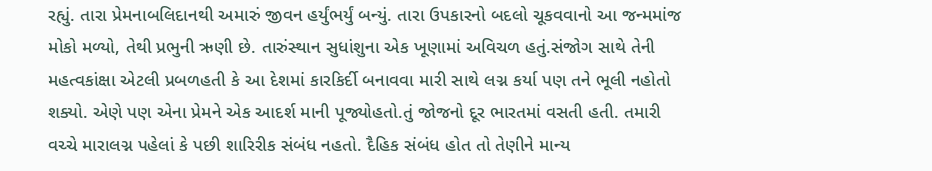રહ્યું. તારા પ્રેમનાબલિદાનથી અમારું જીવન હર્યુંભર્યું બન્યું. તારા ઉપકારનો બદલો ચૂકવવાનો આ જન્મમાંજ મોકો મળ્યો, તેથી પ્રભુની ઋણી છે. તારુંસ્થાન સુધાંશુના એક ખૂણામાં અવિચળ હતું.સંજોગ સાથે તેની મહત્વકાંક્ષા એટલી પ્રબળહતી કે આ દેશમાં કારકિર્દી બનાવવા મારી સાથે લગ્ન કર્યા પણ તને ભૂલી નહોતો શક્યો. એણે પણ એના પ્રેમને એક આદર્શ માની પૂજ્યોહતો.તું જોજનો દૂર ભારતમાં વસતી હતી. તમારી વચ્ચે મારાલગ્ન પહેલાં કે પછી શારિરીક સંબંધ નહતો. દૈહિક સંબંધ હોત તો તેણીને માન્ય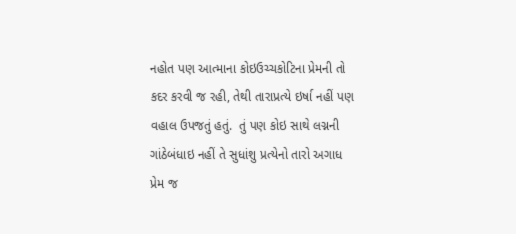નહોત પણ આત્માના કોઇઉચ્ચકોટિના પ્રેમની તો કદર કરવી જ રહી, તેથી તારાપ્રત્યે ઇર્ષા નહીં પણ વહાલ ઉપજતું હતું.  તું પણ કોઇ સાથે લગ્નની ગાંઠેબંધાઇ નહીં તે સુધાંશુ પ્રત્યેનો તારો અગાધ પ્રેમ જ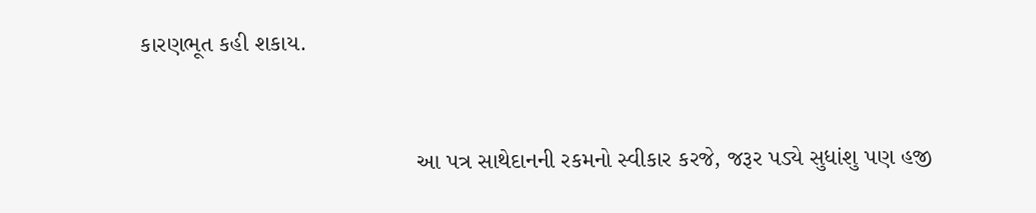કારણભૂત કહી શકાય.



                                          આ પત્ર સાથેદાનની રકમનો સ્વીકાર કરજે, જરૂર પડ્યે સુધાંશુ પણ હજી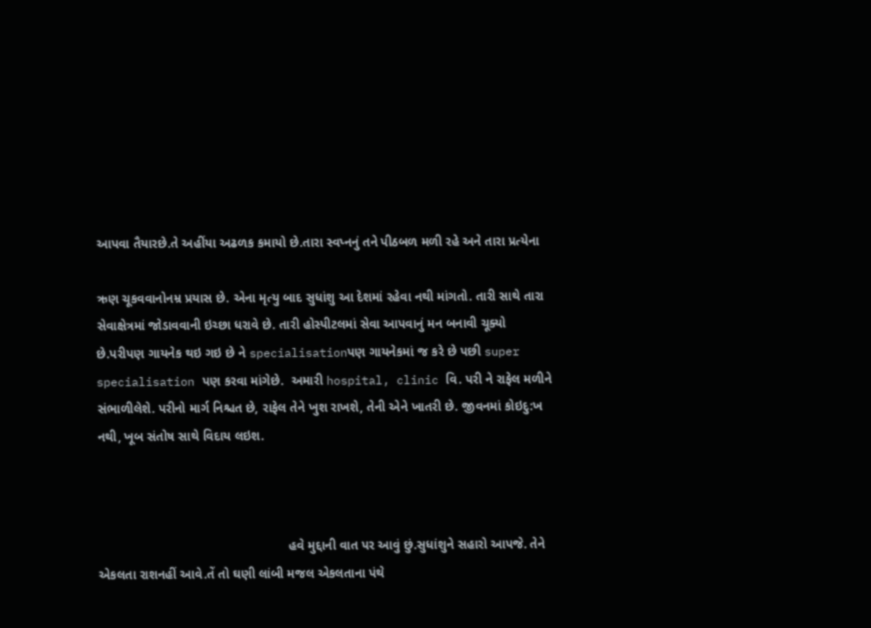આપવા તૈયારછે.તે અહીંયા અઢળક કમાયો છે.તારા સ્વપ્નનું તને પીઠબળ મળી રહે અને તારા પ્રત્યેના

ઋણ ચૂકવવાનોનમ્ર પ્રયાસ છે. એના મૃત્યુ બાદ સુધાંશુ આ દેશમાં રહેવા નથી માંગતો. તારી સાથે તારા સેવાક્ષેત્રમાં જોડાવવાની ઇચ્છા ધરાવે છે. તારી હોસ્પીટલમાં સેવા આપવાનું મન બનાવી ચૂક્યો છે.પરીપણ ગાયનેક થઇ ગઇ છે ને specialisationપણ ગાયનેકમાં જ કરે છે પછી super specialisation પણ કરવા માંગેછે.  અમારી hospital, clinic વિ. પરી ને રાફેલ મળીને સંભાળીલેશે. પરીનો માર્ગ નિશ્ચત છે, રાફેલ તેને ખુશ રાખશે, તેની એને ખાતરી છે. જીવનમાં કોઇદુ:ખ નથી, ખૂબ સંતોષ સાથે વિદાય લઇશ.



                                                     હવે મુદ્દાની વાત પર આવું છું.સુધાંશુને સહારો આપજે. તેને એકલતા રાશનહીં આવે.તેં તો ઘણી લાંબી મજલ એકલતાના પંથે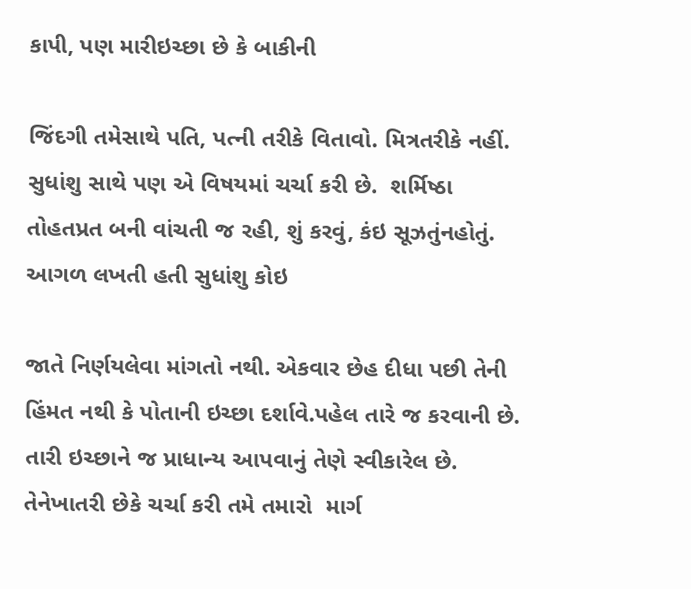કાપી, પણ મારીઇચ્છા છે કે બાકીની

જિંદગી તમેસાથે પતિ, પત્ની તરીકે વિતાવો. મિત્રતરીકે નહીં.  સુધાંશુ સાથે પણ એ વિષયમાં ચર્ચા કરી છે.  શર્મિષ્ઠા તોહતપ્રત બની વાંચતી જ રહી, શું કરવું, કંઇ સૂઝતુંનહોતું. આગળ લખતી હતી સુધાંશુ કોઇ

જાતે નિર્ણયલેવા માંગતો નથી. એકવાર છેહ દીધા પછી તેની હિંમત નથી કે પોતાની ઇચ્છા દર્શાવે.પહેલ તારે જ કરવાની છે. તારી ઇચ્છાને જ પ્રાધાન્ય આપવાનું તેણે સ્વીકારેલ છે. તેનેખાતરી છેકે ચર્ચા કરી તમે તમારો  માર્ગ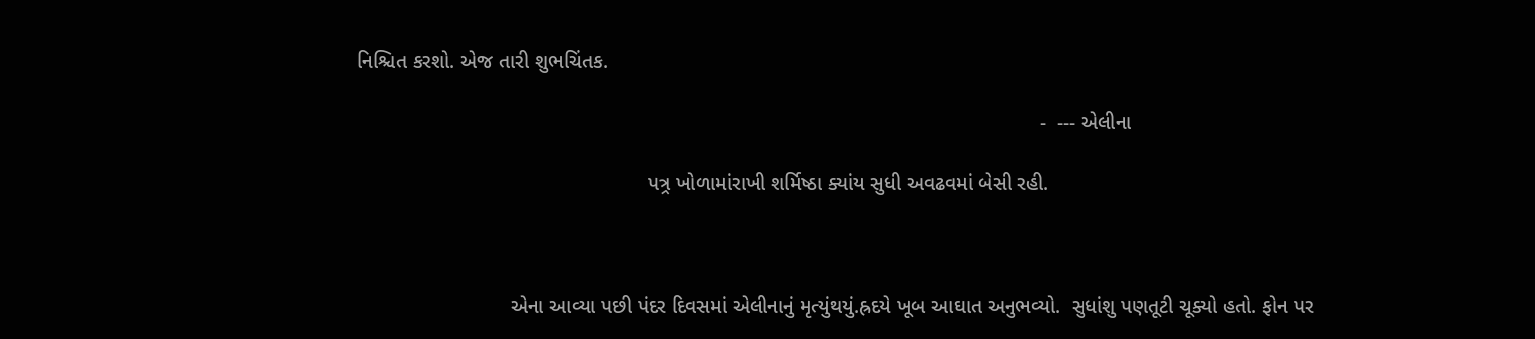નિશ્ચિત કરશો. એજ તારી શુભચિંતક.

                                                                                                                        -  --- એલીના

                                                   પત્ર્ર ખોળામાંરાખી શર્મિષ્ઠા ક્યાંય સુધી અવઢવમાં બેસી રહી.



                           એના આવ્યા પછી પંદર દિવસમાં એલીનાનું મૃત્યુંથયું.હ્રદયે ખૂબ આઘાત અનુભવ્યો.  સુધાંશુ પણતૂટી ચૂક્યો હતો. ફોન પર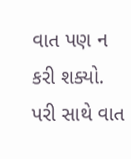વાત પણ ન કરી શક્યો. પરી સાથે વાત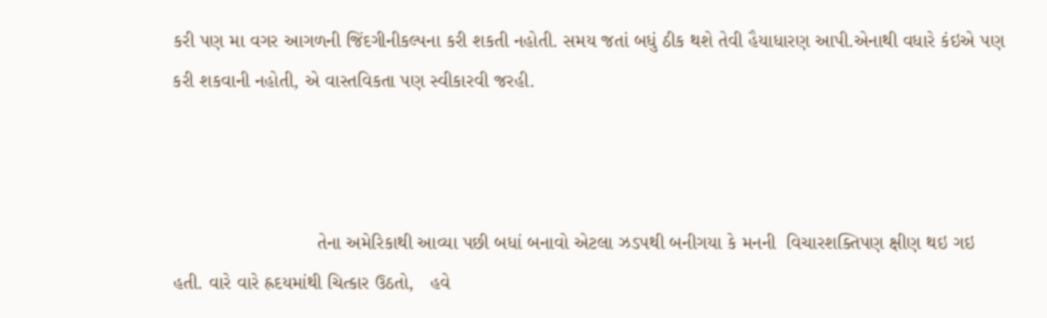કરી પણ મા વગર આગળની જિંદગીનીકલ્પના કરી શકતી નહોતી. સમય જતાં બધું ઠીક થશે તેવી હૈયાધારણ આપી.એનાથી વધારે કંઇએ પણ કરી શકવાની નહોતી, એ વાસ્તવિકતા પણ સ્વીકારવી જરહી.



                           તેના અમેરિકાથી આવ્યા પછી બધાં બનાવો એટલા ઝડપથી બનીગયા કે મનની  વિચારશક્તિપણ ક્ષીણ થઇ ગઇ હતી. વારે વારે હ્રદયમાંથી ચિત્કાર ઉઠતો,   હવે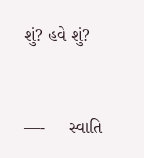શું? હવે શું?



—-     સ્વાતિ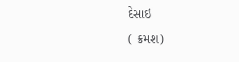દેસાઇ                                                                        ( ક્રમશ)